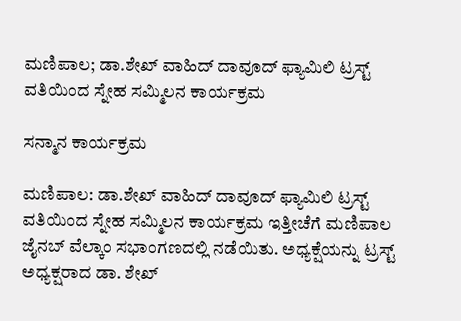ಮಣಿಪಾಲ; ಡಾ.ಶೇಖ್ ವಾಹಿದ್ ದಾವೂದ್ ಫ್ಯಾಮಿಲಿ ಟ್ರಸ್ಟ್ ವತಿಯಿಂದ ಸ್ನೇಹ ಸಮ್ಮಿಲನ ಕಾರ್ಯಕ್ರಮ

ಸನ್ಮಾನ ಕಾರ್ಯಕ್ರಮ

ಮಣಿಪಾಲ: ಡಾ.ಶೇಖ್ ವಾಹಿದ್ ದಾವೂದ್ ಫ್ಯಾಮಿಲಿ ಟ್ರಸ್ಟ್ ವತಿಯಿಂದ ಸ್ನೇಹ ಸಮ್ಮಿಲನ ಕಾರ್ಯಕ್ರಮ ಇತ್ತೀಚೆಗೆ ಮಣಿಪಾಲ ಜೈನಬ್ ವೆಲ್ಕಾಂ ಸಭಾಂಗಣದಲ್ಲಿ ನಡೆಯಿತು. ಅಧ್ಯಕ್ಷೆಯನ್ನು ಟ್ರಸ್ಟ್ ಅಧ್ಯಕ್ಷರಾದ ಡಾ. ಶೇಖ್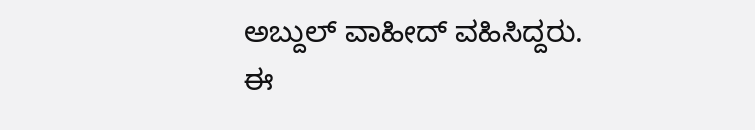ಅಬ್ದುಲ್ ವಾಹೀದ್ ವಹಿಸಿದ್ದರು. ಈ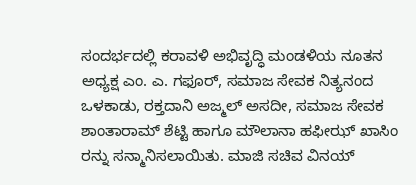ಸಂದರ್ಭದಲ್ಲಿ ಕರಾವಳಿ ಅಭಿವೃದ್ಧಿ ಮಂಡಳಿಯ ನೂತನ ಅಧ್ಯಕ್ಷ ಎಂ. ಎ. ಗಫೂರ್, ಸಮಾಜ ಸೇವಕ ನಿತ್ಯನಂದ ಒಳಕಾಡು, ರಕ್ತದಾನಿ ಅಜ್ಮಲ್ ಅಸದೀ, ಸಮಾಜ ಸೇವಕ ಶಾಂತಾರಾಮ್ ಶೆಟ್ಟಿ ಹಾಗೂ ಮೌಲಾನಾ ಹಫೀಝ್ ಖಾಸಿಂ ರನ್ನು ಸನ್ಮಾನಿಸಲಾಯಿತು. ಮಾಜಿ ಸಚಿವ ವಿನಯ್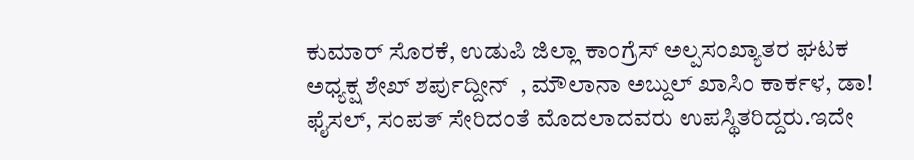ಕುಮಾರ್ ಸೊರಕೆ, ಉಡುಪಿ ಜಿಲ್ಲಾ ಕಾಂಗ್ರೆಸ್ ಅಲ್ಪಸಂಖ್ಯಾತರ ಘಟಕ ಅಧ್ಯಕ್ಷ ಶೇಖ್ ಶರ್ಪುದ್ದೀನ್  , ಮೌಲಾನಾ ಅಬ್ದುಲ್ ಖಾಸಿಂ ಕಾರ್ಕಳ, ಡಾ! ಫೈಸಲ್, ಸಂಪತ್ ಸೇರಿದಂತೆ ಮೊದಲಾದವರು ಉಪಸ್ಥಿತರಿದ್ದರು.ಇದೇ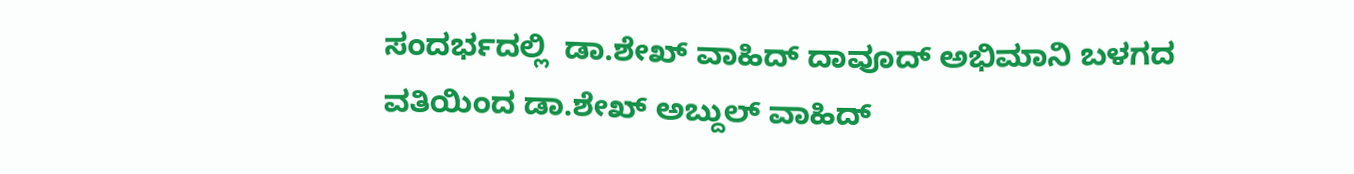ಸಂದರ್ಭದಲ್ಲಿ  ಡಾ.ಶೇಖ್ ವಾಹಿದ್ ದಾವೂದ್ ಅಭಿಮಾನಿ ಬಳಗದ ವತಿಯಿಂದ ಡಾ.ಶೇಖ್ ಅಬ್ದುಲ್ ವಾಹಿದ್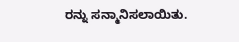ರನ್ನು ಸನ್ಮಾನಿಸಲಾಯಿತು.